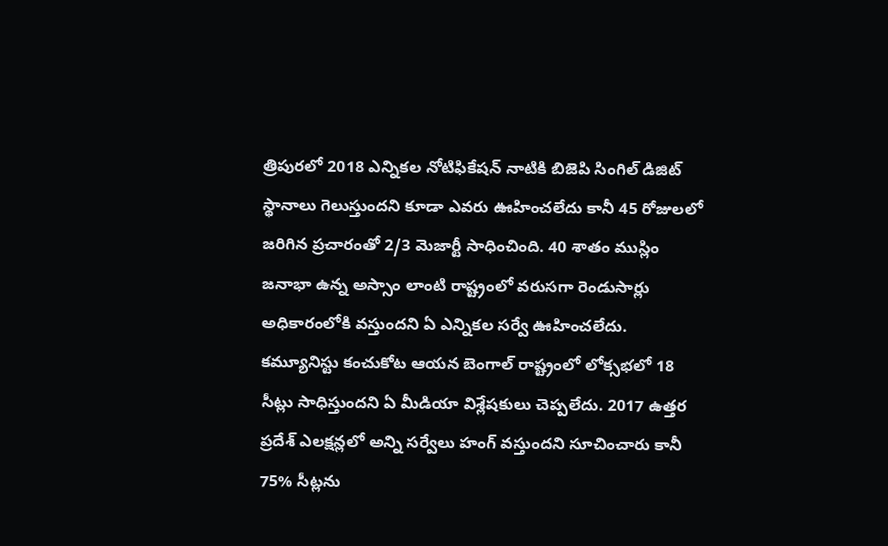త్రిపురలో 2018 ఎన్నికల నోటిఫికేషన్ నాటికి బిజెపి సింగిల్ డిజిట్ స్థానాలు గెలుస్తుందని కూడా ఎవరు ఊహించలేదు కానీ 45 రోజులలో జరిగిన ప్రచారంతో 2/3 మెజార్టీ సాధించింది. 40 శాతం ముస్లిం జనాభా ఉన్న అస్సాం లాంటి రాష్ట్రంలో వరుసగా రెండుసార్లు అధికారంలోకి వస్తుందని ఏ ఎన్నికల సర్వే ఊహించలేదు.
కమ్యూనిస్టు కంచుకోట ఆయన బెంగాల్ రాష్ట్రంలో లోక్సభలో 18 సీట్లు సాధిస్తుందని ఏ మీడియా విశ్లేషకులు చెప్పలేదు. 2017 ఉత్తర ప్రదేశ్ ఎలక్షన్లలో అన్ని సర్వేలు హంగ్ వస్తుందని సూచించారు కానీ 75% సీట్లను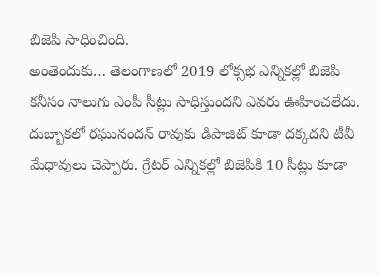బిజెపి సాధించింది.
అంతెందుకు… తెలంగాణలో 2019 లోక్సభ ఎన్నికల్లో బిజెపి కనీసం నాలుగు ఎంపీ సీట్లు సాధిస్తుందని ఎవరు ఊహించలేదు. దుబ్బాకలో రఘునందన్ రావుకు డిపాజిట్ కూడా దక్కదని టీవీ మేధావులు చెప్పారు. గ్రేటర్ ఎన్నికల్లో బిజెపికి 10 సీట్లు కూడా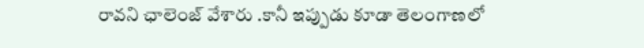రావని ఛాలెంజ్ వేశారు .కానీ ఇప్పుడు కూడా తెలంగాణలో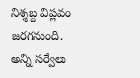నిశ్శబ్ద విప్లవం జరగనుంది. అన్ని సర్వేలు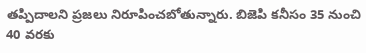తప్పిదాలని ప్రజలు నిరూపించబోతున్నారు. బిజెపి కనీసం 35 నుంచి 40 వరకు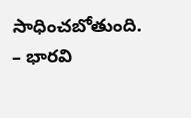సాధించబోతుంది.
– భారవి